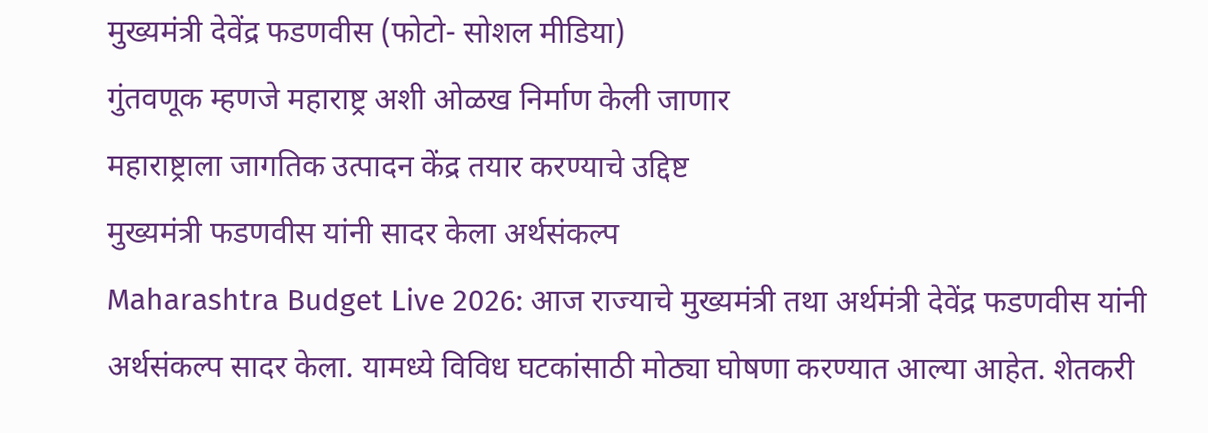मुख्यमंत्री देवेंद्र फडणवीस (फोटो- सोशल मीडिया)
गुंतवणूक म्हणजे महाराष्ट्र अशी ओळख निर्माण केली जाणार
महाराष्ट्राला जागतिक उत्पादन केंद्र तयार करण्याचे उद्दिष्ट
मुख्यमंत्री फडणवीस यांनी सादर केला अर्थसंकल्प
Maharashtra Budget Live 2026: आज राज्याचे मुख्यमंत्री तथा अर्थमंत्री देवेंद्र फडणवीस यांनी अर्थसंकल्प सादर केला. यामध्ये विविध घटकांसाठी मोठ्या घोषणा करण्यात आल्या आहेत. शेतकरी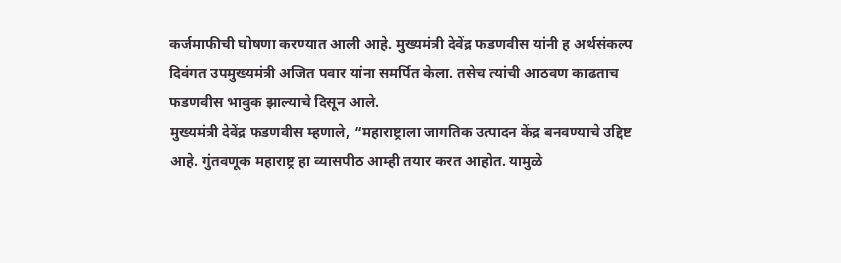कर्जमाफीची घोषणा करण्यात आली आहे. मुख्यमंत्री देवेंद्र फडणवीस यांनी ह अर्थसंकल्प दिवंगत उपमुख्यमंत्री अजित पवार यांना समर्पित केला. तसेच त्यांची आठवण काढताच फडणवीस भावुक झाल्याचे दिसून आले.
मुख्यमंत्री देवेंद्र फडणवीस म्हणाले, “महाराष्ट्राला जागतिक उत्पादन केंद्र बनवण्याचे उद्दिष्ट आहे. गुंतवणूक महाराष्ट्र हा व्यासपीठ आम्ही तयार करत आहोत. यामुळे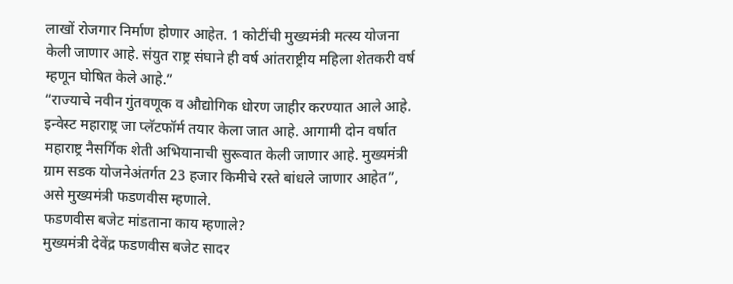लाखों रोजगार निर्माण होणार आहेत. 1 कोटींची मुख्यमंत्री मत्स्य योजना केली जाणार आहे. संयुत राष्ट्र संघाने ही वर्ष आंतराष्ट्रीय महिला शेतकरी वर्ष म्हणून घोषित केले आहे.”
“राज्याचे नवीन गुंतवणूक व औद्योगिक धोरण जाहीर करण्यात आले आहे. इन्वेस्ट महाराष्ट्र जा प्लॅटफॉर्म तयार केला जात आहे. आगामी दोन वर्षात महाराष्ट्र नैसर्गिक शेती अभियानाची सुरूवात केली जाणार आहे. मुख्यमंत्री ग्राम सडक योजनेअंतर्गत 23 हजार किमीचे रस्ते बांधले जाणार आहेत”, असे मुख्यमंत्री फडणवीस म्हणाले.
फडणवीस बजेट मांडताना काय म्हणाले?
मुख्यमंत्री देवेंद्र फडणवीस बजेट सादर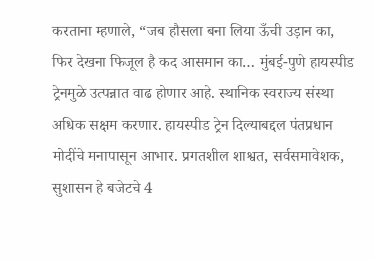करताना म्हणाले, “जब हौसला बना लिया ऊँची उड़ान का, फिर देखना फिजूल है कद आसमान का… मुंबई-पुणे हायस्पीड ट्रेनमुळे उत्पन्नात वाढ होणार आहे. स्थानिक स्वराज्य संस्था अधिक सक्षम करणार. हायस्पीड ट्रेन दिल्याबद्दल पंतप्रधान मोदींचे मनापासून आभार. प्रगतशील शाश्वत, सर्वसमावेशक, सुशासन हे बजेटचे 4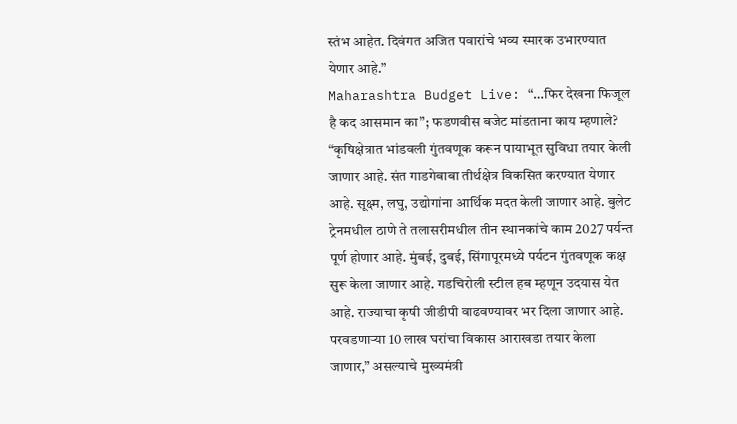स्तंभ आहेत. दिवंगत अजित पवारांचे भव्य स्मारक उभारण्यात येणार आहे.”
Maharashtra Budget Live: “…फिर देखना फिजूल है कद आसमान का”; फडणवीस बजेट मांडताना काय म्हणाले?
“कृषिक्षेत्रात भांडवली गुंतवणूक करून पायाभूत सुविधा तयार केली जाणार आहे. संत गाडगेबाबा तीर्थक्षेत्र विकसित करण्यात येणार आहे. सूक्ष्म, लघु, उद्योगांना आर्थिक मदत केली जाणार आहे. बुलेट ट्रेनमधील ठाणे ते तलासरीमधील तीन स्थानकांचे काम 2027 पर्यन्त पूर्ण होणार आहे. मुंबई, दुबई, सिंगापूरमध्ये पर्यटन गुंतवणूक कक्ष सुरू केला जाणार आहे. गडचिरोली स्टील हब म्हणून उदयास येत आहे. राज्याचा कृषी जीडीपी वाढवण्यावर भर दिला जाणार आहे. परवडणाऱ्या 10 लाख घरांचा विकास आराखडा तयार केला जाणार,” असल्याचे मुख्यमंत्री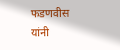फडणवीस यांनी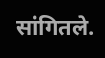सांगितले.